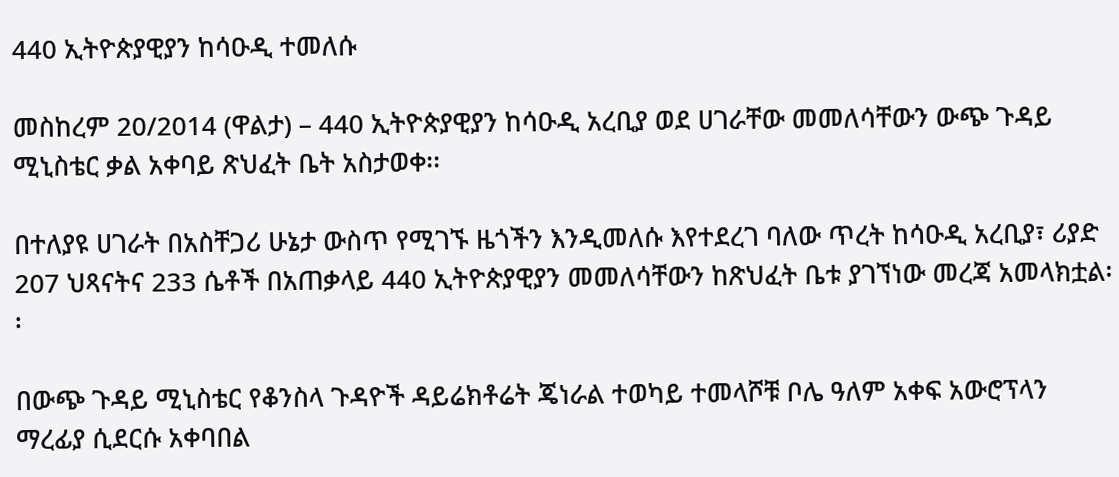440 ኢትዮጵያዊያን ከሳዑዲ ተመለሱ

መስከረም 20/2014 (ዋልታ) – 440 ኢትዮጵያዊያን ከሳዑዲ አረቢያ ወደ ሀገራቸው መመለሳቸውን ውጭ ጉዳይ ሚኒስቴር ቃል አቀባይ ጽህፈት ቤት አስታወቀ፡፡

በተለያዩ ሀገራት በአስቸጋሪ ሁኔታ ውስጥ የሚገኙ ዜጎችን እንዲመለሱ እየተደረገ ባለው ጥረት ከሳዑዲ አረቢያ፣ ሪያድ 207 ህጻናትና 233 ሴቶች በአጠቃላይ 440 ኢትዮጵያዊያን መመለሳቸውን ከጽህፈት ቤቱ ያገኘነው መረጃ አመላክቷል፡፡

በውጭ ጉዳይ ሚኒስቴር የቆንስላ ጉዳዮች ዳይሬክቶሬት ጄነራል ተወካይ ተመላሾቹ ቦሌ ዓለም አቀፍ አውሮፕላን ማረፊያ ሲደርሱ አቀባበል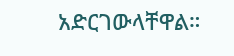አድርገውላቸዋል።